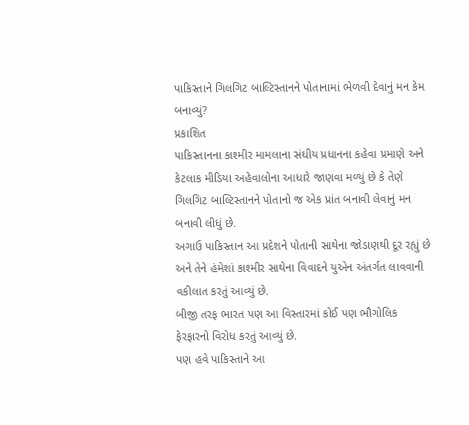પાકિસ્તાને ગિલગિટ બાલ્ટિસ્તાનને પોતાનામાં ભેળવી દેવાનું મન કેમ બનાવ્યું?
પ્રકાશિત
પાકિસ્તાનના કાશ્મીર મામલાના સંઘીય પ્રધાનના કહેવા પ્રમાણે અને કેટલાક મીડિયા અહેવાલોના આધારે જાણવા મળ્યું છે કે તેણે ગિલગિટ બાલ્ટિસ્તાનને પોતાનો જ એક પ્રાંત બનાવી લેવાનું મન બનાવી લીધું છે.
અગાઉ પાકિસ્તાન આ પ્રદેશને પોતાની સાથેના જોડાણથી દૂર રહ્યું છે અને તેને હંમેશાં કાશ્મીર સાથેના વિવાદને યુએન અંતર્ગત લાવવાની વકીલાત કરતું આવ્યું છે.
બીજી તરફ ભારત પણ આ વિસ્તારમાં કોઈ પણ ભૌગોલિક ફેરફારનો વિરોધ કરતું આવ્યું છે.
પણ હવે પાકિસ્તાને આ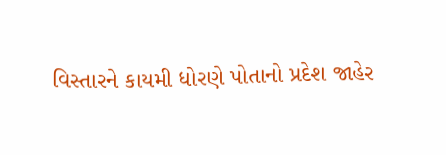વિસ્તારને કાયમી ધોરણે પોતાનો પ્રદેશ જાહેર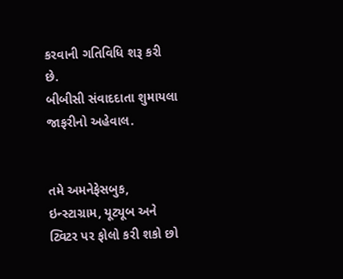કરવાની ગતિવિધિ શરૂ કરી છે.
બીબીસી સંવાદદાતા શુમાયલા જાફરીનો અહેવાલ.


તમે અમનેફેસબુક, ઇન્સ્ટાગ્રામ, યૂટ્યૂબ અને ટ્વિટર પર ફોલો કરી શકો છો